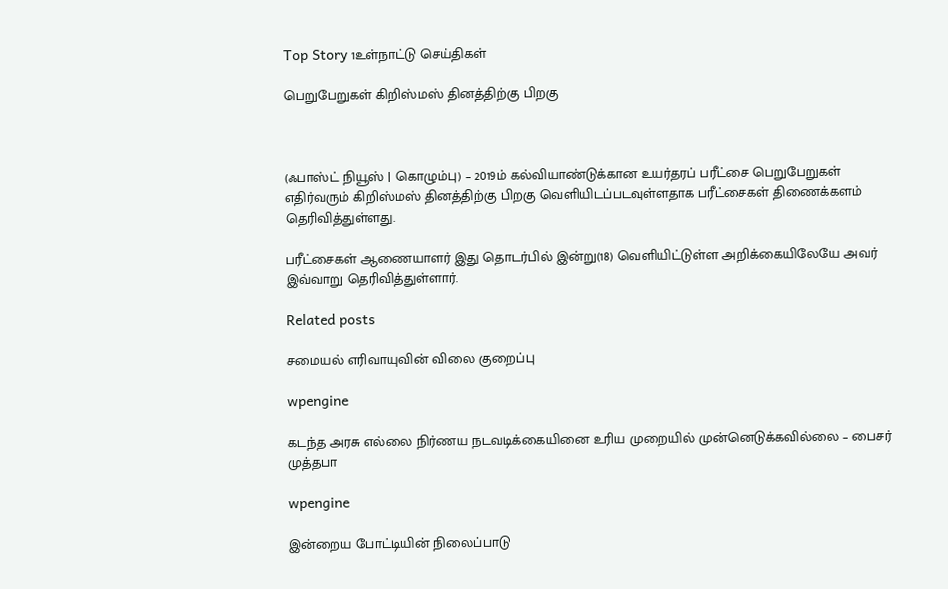Top Story 1உள்நாட்டு செய்திகள்

பெறுபேறுகள் கிறிஸ்மஸ் தினத்திற்கு பிறகு



(ஃபாஸ்ட் நியூஸ் | கொழும்பு) – 2019ம் கல்வியாண்டுக்கான உயர்தரப் பரீட்சை பெறுபேறுகள் எதிர்வரும் கிறிஸ்மஸ் தினத்திற்கு பிறகு வெளியிடப்படவுள்ளதாக பரீட்சைகள் திணைக்களம் தெரிவித்துள்ளது.

பரீட்சைகள் ஆணையாளர் இது தொடர்பில் இன்று(18) வெளியிட்டுள்ள அறிக்கையிலேயே அவர் இவ்வாறு தெரிவித்துள்ளார்.

Related posts

சமையல் எரிவாயுவின் விலை குறைப்பு

wpengine

கடந்த அரசு எல்லை நிர்ணய நடவடிக்கையினை உரிய முறையில் முன்னெடுக்கவில்லை – பைசர் முத்தபா

wpengine

இன்றைய போட்டியின் நிலைப்பாடு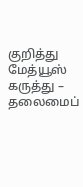குறித்து மேத்யூஸ் கருத்து – தலைமைப்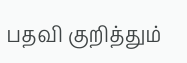பதவி குறித்தும்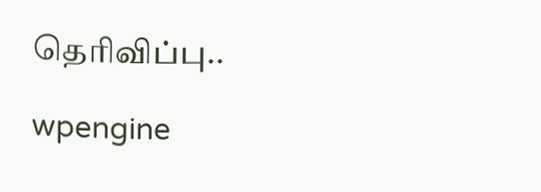தெரிவிப்பு..

wpengine